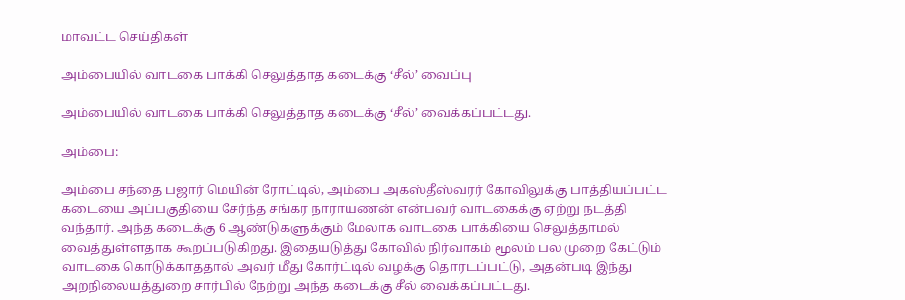மாவட்ட செய்திகள்

அம்பையில் வாடகை பாக்கி செலுத்தாத கடைக்கு ‘சீல்’ வைப்பு

அம்பையில் வாடகை பாக்கி செலுத்தாத கடைக்கு ‘சீல்’ வைக்கப்பட்டது.

அம்பை:

அம்பை சந்தை பஜார் மெயின் ரோட்டில், அம்பை அகஸ்தீஸ்வரர் கோவிலுக்கு பாத்தியப்பட்ட கடையை அப்பகுதியை சேர்ந்த சங்கர நாராயணன் என்பவர் வாடகைக்கு ஏற்று நடத்தி வந்தார். அந்த கடைக்கு 6 ஆண்டுகளுக்கும் மேலாக வாடகை பாக்கியை செலுத்தாமல் வைத்துள்ளதாக கூறப்படுகிறது. இதையடுத்து கோவில் நிர்வாகம் மூலம் பல முறை கேட்டும் வாடகை கொடுக்காததால் அவர் மீது கோர்ட்டில் வழக்கு தொரடப்பட்டு, அதன்படி இந்து அறநிலையத்துறை சார்பில் நேற்று அந்த கடைக்கு சீல் வைக்கப்பட்டது.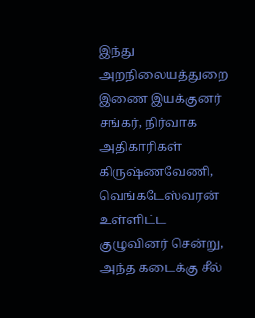இந்து அறநிலையத்துறை இணை இயக்குனர் சங்கர், நிர்வாக அதிகாரிகள் கிருஷ்ணவேணி, வெங்கடேஸ்வரன் உள்ளிட்ட குழுவினர் சென்று, அந்த கடைக்கு சீல்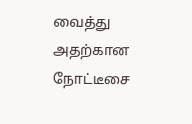வைத்து அதற்கான நோட்டீசை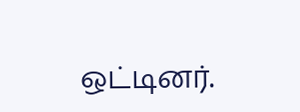ஒட்டினர்.